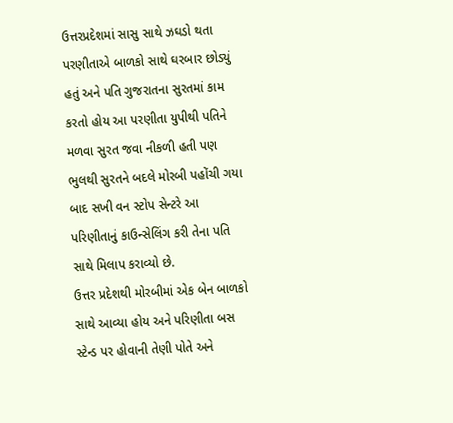ઉત્તરપ્રદેશમાં સાસુ સાથે ઝઘડો થતા પરણીતાએ બાળકો સાથે ઘરબાર છોડ્યું હતું અને પતિ ગુજરાતના સુરતમાં કામ કરતો હોય આ પરણીતા યુપીથી પતિને મળવા સુરત જવા નીકળી હતી પણ ભુલથી સુરતને બદલે મોરબી પહોંચી ગયા બાદ સખી વન સ્ટોપ સેન્ટરે આ પરિણીતાનું કાઉન્સેલિંગ કરી તેના પતિ સાથે મિલાપ કરાવ્યો છે.
ઉત્તર પ્રદેશથી મોરબીમાં એક બેન બાળકો સાથે આવ્યા હોય અને પરિણીતા બસ સ્ટેન્ડ પર હોવાની તેણી પોતે અને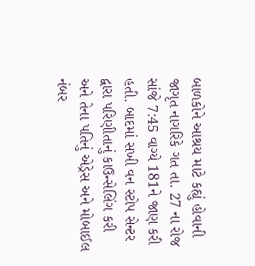બાળકોને આશ્રય માટે કહ્યું હોવાની જાગૃત નાગરિકે ગત તા. 27 ના રોજ સાંજે 7:45 વાગ્યે 181ને જાણ કરી હતી. બાદમાં સખી વન સ્ટોપ સેન્ટર દ્વારા પરિણીતાનું કાઉન્સેલિંગ કરી અને તેના પતિનું એડ્રેસ અને મોબાઈલ નંબર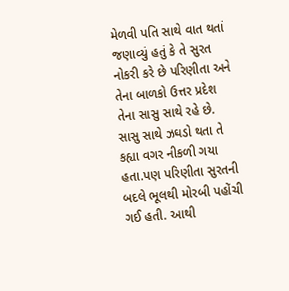મેળવી પતિ સાથે વાત થતાં જણાવ્યું હતું કે તે સુરત નોકરી કરે છે પરિણીતા અને તેના બાળકો ઉત્તર પ્રદેશ તેના સાસુ સાથે રહે છે. સાસુ સાથે ઝઘડો થતા તે કહ્યા વગર નીકળી ગયા હતા.પણ પરિણીતા સુરતની બદલે ભૂલથી મોરબી પહોંચી ગઈ હતી. આથી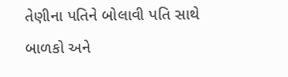તેણીના પતિને બોલાવી પતિ સાથે બાળકો અને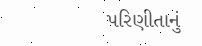પરિણીતાનું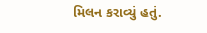મિલન કરાવ્યું હતું.